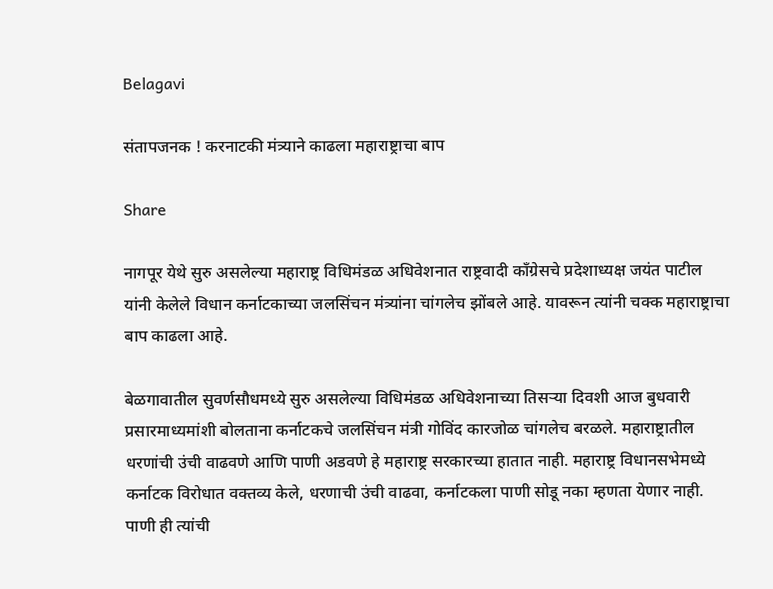Belagavi

संतापजनक ! करनाटकी मंत्र्याने काढला महाराष्ट्राचा बाप

Share

नागपूर येथे सुरु असलेल्या महाराष्ट्र विधिमंडळ अधिवेशनात राष्ट्रवादी काँग्रेसचे प्रदेशाध्यक्ष जयंत पाटील यांनी केलेले विधान कर्नाटकाच्या जलसिंचन मंत्र्यांना चांगलेच झोंबले आहे. यावरून त्यांनी चक्क महाराष्ट्राचा बाप काढला आहे.

बेळगावातील सुवर्णसौधमध्ये सुरु असलेल्या विधिमंडळ अधिवेशनाच्या तिसऱ्या दिवशी आज बुधवारी प्रसारमाध्यमांशी बोलताना कर्नाटकचे जलसिंचन मंत्री गोविंद कारजोळ चांगलेच बरळले. महाराष्ट्रातील धरणांची उंची वाढवणे आणि पाणी अडवणे हे महाराष्ट्र सरकारच्या हातात नाही. महाराष्ट्र विधानसभेमध्ये कर्नाटक विरोधात वक्तव्य केले, धरणाची उंची वाढवा, कर्नाटकला पाणी सोडू नका म्हणता येणार नाही. पाणी ही त्यांची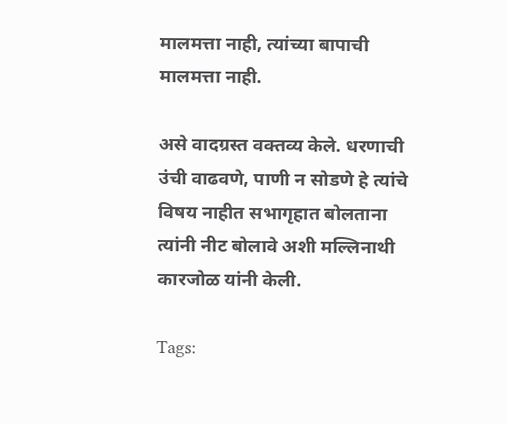मालमत्ता नाही, त्यांच्या बापाची मालमत्ता नाही.

असे वादग्रस्त वक्तव्य केले. धरणाची उंची वाढवणे, पाणी न सोडणे हे त्यांचे विषय नाहीत सभागृहात बोलताना त्यांनी नीट बोलावे अशी मल्लिनाथी कारजोळ यांनी केली.

Tags: